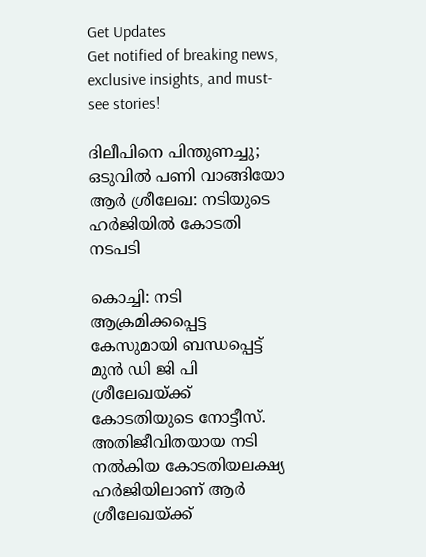Get Updates
Get notified of breaking news, exclusive insights, and must-see stories!

ദിലീപിനെ പിന്തുണച്ചു; ഒടുവില്‍ പണി വാങ്ങിയോ ആർ ശ്രീലേഖ: നടിയുടെ ഹർജിയില്‍ കോടതി നടപടി

കൊച്ചി: നടി ആക്രമിക്കപ്പെട്ട കേസുമായി ബന്ധപ്പെട്ട് മുന്‍ ഡി ജി പി ശ്രീലേഖയ്ക്ക് കോടതിയുടെ നോട്ടീസ്. അതിജീവിതയായ നടി നല്‍കിയ കോടതിയലക്ഷ്യ ഹർജിയിലാണ് ആർ ശ്രീലേഖയ്ക്ക്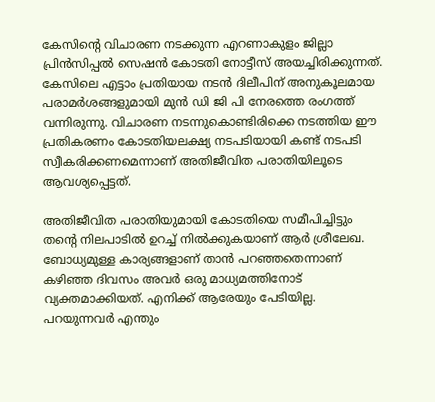കേസിന്റെ വിചാരണ നടക്കുന്ന എറണാകുളം ജില്ലാ പ്രിന്‍സിപ്പല്‍ സെഷന്‍ കോടതി നോട്ടീസ് അയച്ചിരിക്കുന്നത്. കേസിലെ എട്ടാം പ്രതിയായ നടന്‍ ദിലീപിന് അനുകൂലമായ പരാമർശങ്ങളുമായി മുന്‍ ഡി ജി പി നേരത്തെ രംഗത്ത് വന്നിരുന്നു. വിചാരണ നടന്നുകൊണ്ടിരിക്കെ നടത്തിയ ഈ പ്രതികരണം കോടതിയലക്ഷ്യ നടപടിയായി കണ്ട് നടപടി സ്വീകരിക്കണമെന്നാണ് അതിജീവിത പരാതിയിലൂടെ ആവശ്യപ്പെട്ടത്.

അതിജീവിത പരാതിയുമായി കോടതിയെ സമീപിച്ചിട്ടും തന്റെ നിലപാടില്‍ ഉറച്ച് നില്‍ക്കുകയാണ് ആർ ശ്രീലേഖ. ബോധ്യമുള്ള കാര്യങ്ങളാണ് താന്‍ പറഞ്ഞതെന്നാണ് കഴിഞ്ഞ ദിവസം അവർ ഒരു മാധ്യമത്തിനോട് വ്യക്തമാക്കിയത്. എനിക്ക് ആരേയും പേടിയില്ല. പറയുന്നവർ എന്തും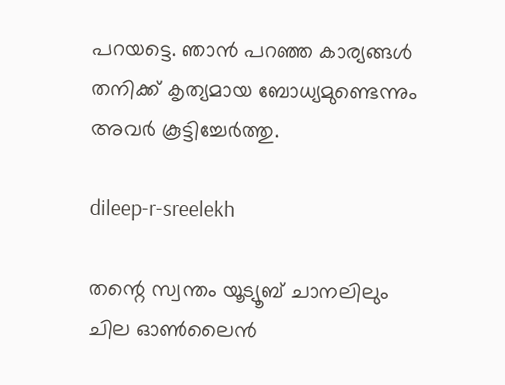പറയട്ടെ. ഞാന്‍ പറഞ്ഞ കാര്യങ്ങള്‍ തനിക്ക് കൃത്യമായ ബോധ്യമുണ്ടെന്നും അവർ കൂട്ടിച്ചേർത്തു.

dileep-r-sreelekh

തന്റെ സ്വന്തം യൂട്യൂബ് ചാനലിലും ചില ഓണ്‍ലൈന്‍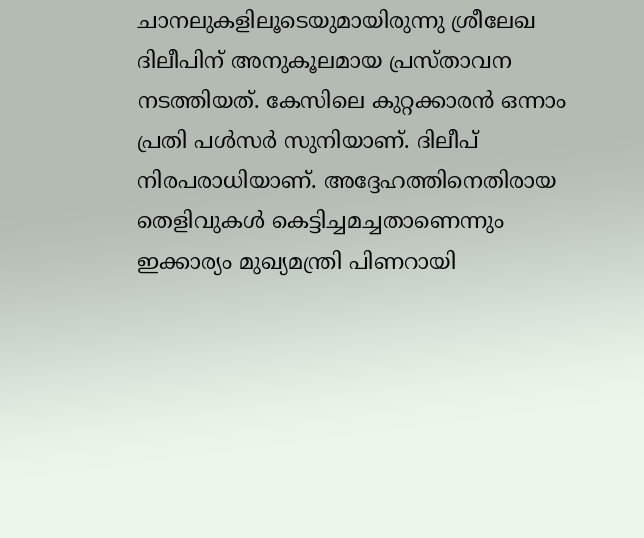ചാനലുകളിലൂടെയുമായിരുന്നു ശ്രീലേഖ ദിലീപിന് അനുകൂലമായ പ്രസ്താവന നടത്തിയത്. കേസിലെ കുറ്റക്കാരന്‍ ഒന്നാം പ്രതി പള്‍സർ സുനിയാണ്. ദിലീപ് നിരപരാധിയാണ്. അദ്ദേഹത്തിനെതിരായ തെളിവുകള്‍ കെട്ടിച്ചമച്ചതാണെന്നും ഇക്കാര്യം മുഖ്യമന്ത്രി പിണറായി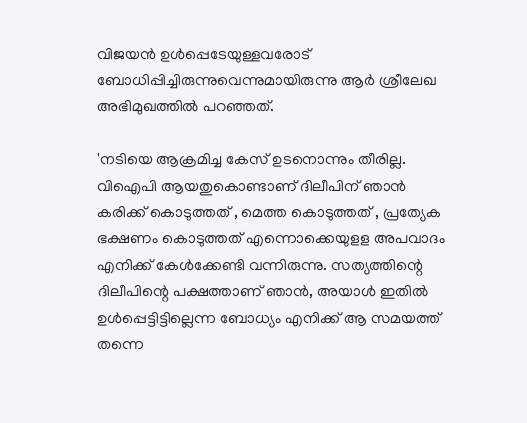വിജയന്‍ ഉള്‍പ്പെടേയുള്ളവരോട് ബോധിപ്പിച്ചിരുന്നുവെന്നുമായിരുന്നു ആർ ശ്രീലേഖ അഭിമുഖത്തില്‍ പറഞ്ഞത്.

'നടിയെ ആക്രമിച്ച കേസ് ഉടനൊന്നും തീരില്ല. വിഐപി ആയതുകൊണ്ടാണ് ദിലീപിന് ‍ഞാൻ കരിക്ക് കൊടുത്തത് , മെത്ത കൊടുത്തത് , പ്രത്യേക ഭക്ഷണം കൊടുത്തത് എന്നൊക്കെയുളള അപവാദം എനിക്ക് കേൾക്കേണ്ടി വന്നിരുന്നു. സത്യത്തിന്റെ ദിലീപിന്റെ പക്ഷത്താണ് ഞാൻ, അയാൾ ഇതിൽ ഉൾപ്പെട്ടിട്ടില്ലെന്ന ബോധ്യം എനിക്ക് ആ സമയത്ത് തന്നെ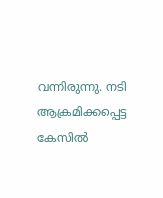വന്നിരുന്നു. നടി ആക്രമിക്കപ്പെട്ട കേസില്‍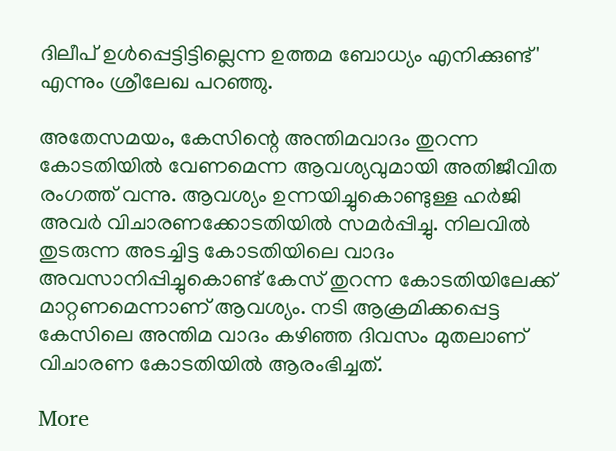ദിലീപ് ഉള്‍പ്പെട്ടിട്ടില്ലെന്ന ഉത്തമ ബോധ്യം എനിക്കുണ്ട്' എന്നും ശ്രീലേഖ പറഞ്ഞു.

അതേസമയം, കേസിന്റെ അന്തിമവാദം തുറന്ന കോടതിയില്‍ വേണമെന്ന ആവശ്യവുമായി അതിജീവിത രംഗത്ത് വന്നു. ആവശ്യം ഉന്നയിച്ചുകൊണ്ടുള്ള ഹർജി അവർ വിചാരണക്കോടതിയില്‍ സമർപ്പിച്ചു. നിലവില്‍ തുടരുന്ന അടച്ചിട്ട കോടതിയിലെ വാദം അവസാനിപ്പിച്ചുകൊണ്ട് കേസ് തുറന്ന കോടതിയിലേക്ക് മാറ്റണമെന്നാണ് ആവശ്യം. നടി ആക്രമിക്കപ്പെട്ട കേസിലെ അന്തിമ വാദം കഴിഞ്ഞ ദിവസം മുതലാണ് വിചാരണ കോടതിയില്‍ ആരംഭിച്ചത്.

More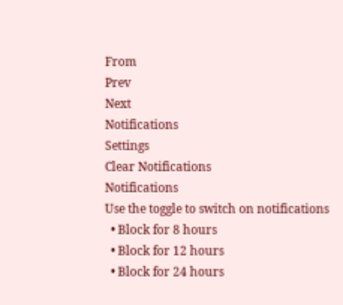From
Prev
Next
Notifications
Settings
Clear Notifications
Notifications
Use the toggle to switch on notifications
  • Block for 8 hours
  • Block for 12 hours
  • Block for 24 hours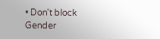• Don't block
Gender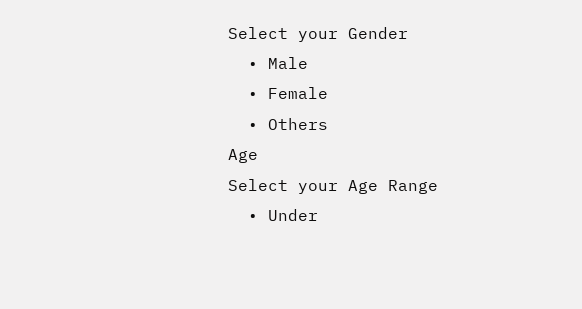Select your Gender
  • Male
  • Female
  • Others
Age
Select your Age Range
  • Under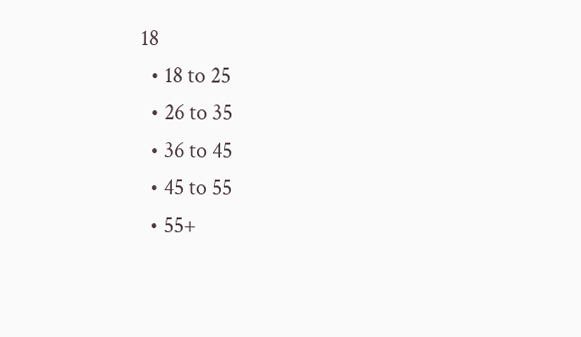18
  • 18 to 25
  • 26 to 35
  • 36 to 45
  • 45 to 55
  • 55+